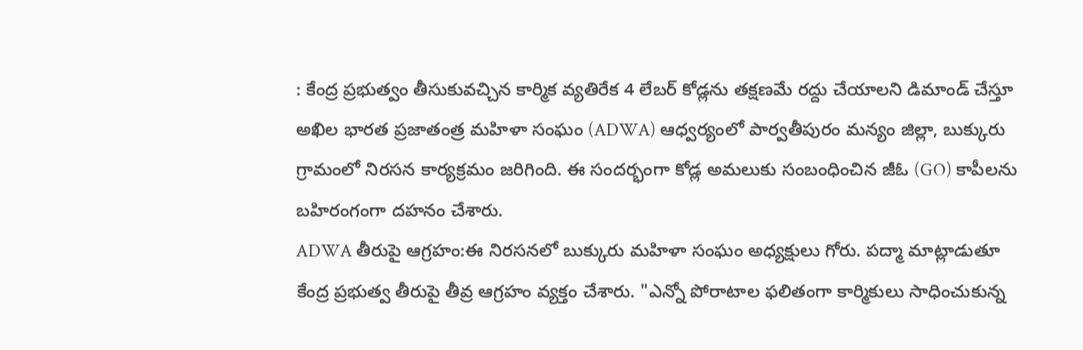: కేంద్ర ప్రభుత్వం తీసుకువచ్చిన కార్మిక వ్యతిరేక 4 లేబర్ కోడ్లను తక్షణమే రద్దు చేయాలని డిమాండ్ చేస్తూ అఖిల భారత ప్రజాతంత్ర మహిళా సంఘం (ADWA) ఆధ్వర్యంలో పార్వతీపురం మన్యం జిల్లా, బుక్కురు గ్రామంలో నిరసన కార్యక్రమం జరిగింది. ఈ సందర్భంగా కోడ్ల అమలుకు సంబంధించిన జీఓ (GO) కాపీలను బహిరంగంగా దహనం చేశారు.
ADWA తీరుపై ఆగ్రహం:ఈ నిరసనలో బుక్కురు మహిళా సంఘం అధ్యక్షులు గోరు. పద్మా మాట్లాడుతూ కేంద్ర ప్రభుత్వ తీరుపై తీవ్ర ఆగ్రహం వ్యక్తం చేశారు. "ఎన్నో పోరాటాల ఫలితంగా కార్మికులు సాధించుకున్న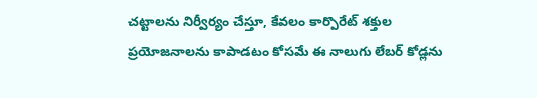చట్టాలను నిర్వీర్యం చేస్తూ, కేవలం కార్పొరేట్ శక్తుల ప్రయోజనాలను కాపాడటం కోసమే ఈ నాలుగు లేబర్ కోడ్లను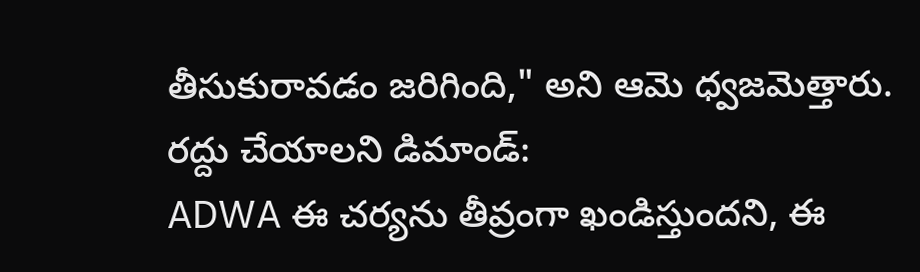తీసుకురావడం జరిగింది," అని ఆమె ధ్వజమెత్తారు.
రద్దు చేయాలని డిమాండ్:
ADWA ఈ చర్యను తీవ్రంగా ఖండిస్తుందని, ఈ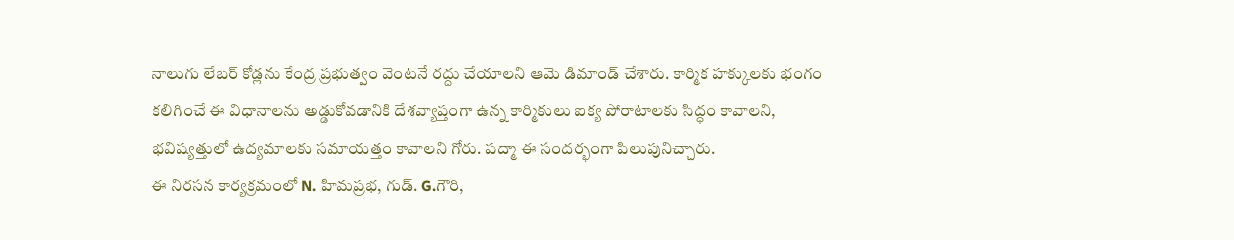నాలుగు లేబర్ కోడ్లను కేంద్ర ప్రభుత్వం వెంటనే రద్దు చేయాలని ఆమె డిమాండ్ చేశారు. కార్మిక హక్కులకు భంగం కలిగించే ఈ విధానాలను అడ్డుకోవడానికి దేశవ్యాప్తంగా ఉన్న కార్మికులు ఐక్య పోరాటాలకు సిద్ధం కావాలని, భవిష్యత్తులో ఉద్యమాలకు సమాయత్తం కావాలని గోరు. పద్మా ఈ సందర్భంగా పిలుపునిచ్చారు.
ఈ నిరసన కార్యక్రమంలో N. హిమప్రభ, గుడ్. G.గౌరి,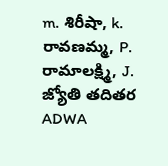m. శిరీషా, k. రావణమ్మ, P. రామాలక్ష్మి, J. జ్యోతి తదితర ADWA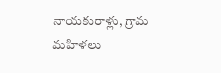నాయకురాళ్లు, గ్రామ మహిళలు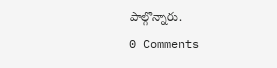పాల్గొన్నారు.
0 Comments